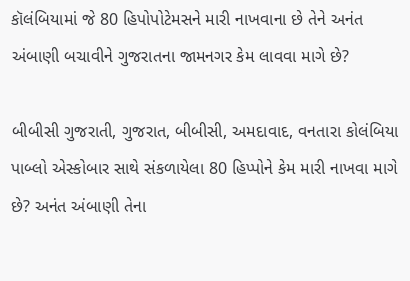કૉલંબિયામાં જે 80 હિપોપોટેમસને મારી નાખવાના છે તેને અનંત અંબાણી બચાવીને ગુજરાતના જામનગર કેમ લાવવા માગે છે?

બીબીસી ગુજરાતી, ગુજરાત, બીબીસી, અમદાવાદ, વનતારા કોલંબિયા પાબ્લો એસ્કોબાર સાથે સંકળાયેલા 80 હિપ્પોને કેમ મારી નાખવા માગે છે? અનંત અંબાણી તેના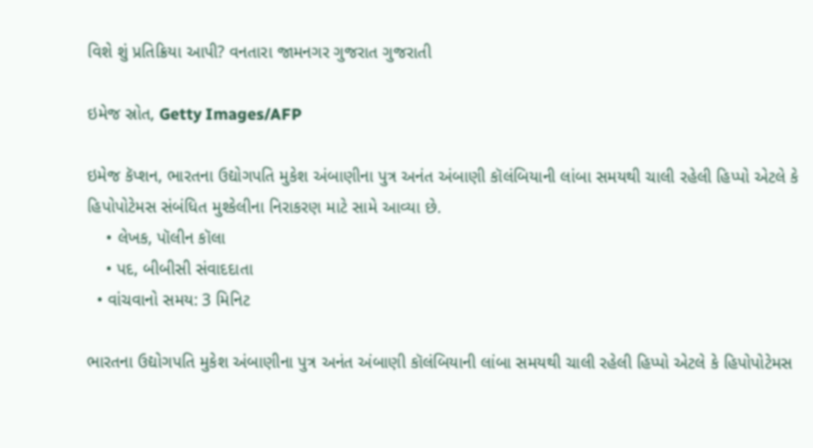વિશે શું પ્રતિક્રિયા આપી? વનતારા જામનગર ગુજરાત ગુજરાતી

ઇમેજ સ્રોત, Getty Images/AFP

ઇમેજ કૅપ્શન, ભારતના ઉદ્યોગપતિ મુકેશ અંબાણીના પુત્ર અનંત અંબાણી કૉલંબિયાની લાંબા સમયથી ચાલી રહેલી હિપ્પો એટલે કે હિપોપોટેમસ સંબંધિત મુશ્કેલીના નિરાકરણ માટે સામે આવ્યા છે.
    • લેખક, પૉલીન કૉલા
    • પદ, બીબીસી સંવાદદાતા
  • વાંચવાનો સમય: 3 મિનિટ

ભારતના ઉદ્યોગપતિ મુકેશ અંબાણીના પુત્ર અનંત અંબાણી કૉલંબિયાની લાંબા સમયથી ચાલી રહેલી હિપ્પો એટલે કે હિપોપોટેમસ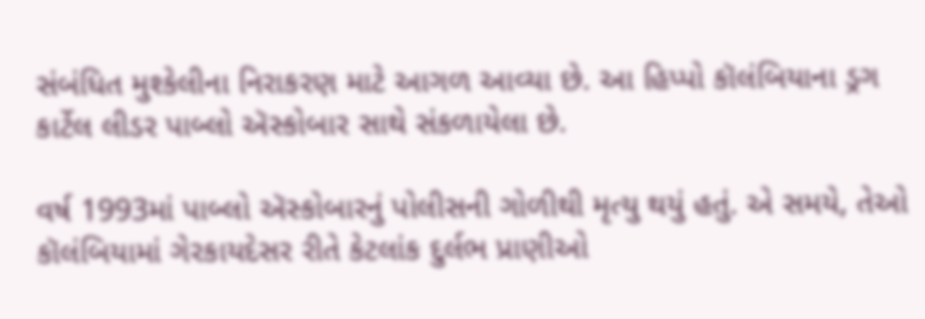સંબંધિત મુશ્કેલીના નિરાકરણ માટે આગળ આવ્યા છે. આ હિપ્પો કૉલંબિયાના ડ્રગ કાર્ટેલ લીડર પાબ્લો ઍસ્કોબાર સાથે સંકળાયેલા છે.

વર્ષ 1993માં પાબ્લો ઍસ્કોબારનું પોલીસની ગોળીથી મૃત્યુ થયું હતું. એ સમયે, તેઓ કૉલંબિયામાં ગેરકાયદેસર રીતે કેટલાંક દુર્લભ પ્રાણીઓ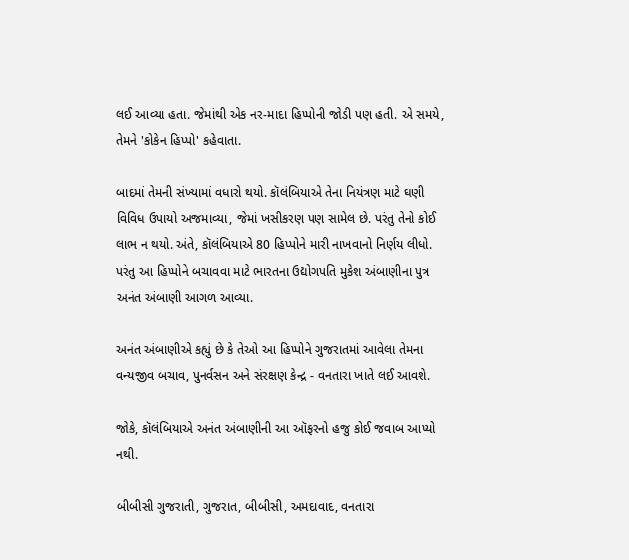લઈ આવ્યા હતા. જેમાંથી એક નર-માદા હિપ્પોની જોડી પણ હતી. એ સમયે, તેમને 'કોકેન હિપ્પો' કહેવાતા.

બાદમાં તેમની સંખ્યામાં વધારો થયો. કૉલંબિયાએ તેના નિયંત્રણ માટે ઘણી વિવિધ ઉપાયો અજમાવ્યા, જેમાં ખસીકરણ પણ સામેલ છે. પરંતુ તેનો કોઈ લાભ ન થયો. અંતે, કૉલંબિયાએ 80 હિપ્પોને મારી નાખવાનો નિર્ણય લીધો. પરંતુ આ હિપ્પોને બચાવવા માટે ભારતના ઉદ્યોગપતિ મુકેશ અંબાણીના પુત્ર અનંત અંબાણી આગળ આવ્યા.

અનંત અંબાણીએ કહ્યું છે કે તેઓ આ હિપ્પોને ગુજરાતમાં આવેલા તેમના વન્યજીવ બચાવ, પુનર્વસન અને સંરક્ષણ કેન્દ્ર - વનતારા ખાતે લઈ આવશે.

જોકે, કૉલંબિયાએ અનંત અંબાણીની આ ઑફરનો હજુ કોઈ જવાબ આપ્યો નથી.

બીબીસી ગુજરાતી, ગુજરાત, બીબીસી, અમદાવાદ, વનતારા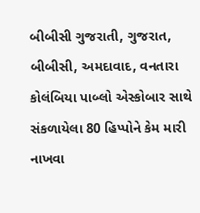બીબીસી ગુજરાતી, ગુજરાત, બીબીસી, અમદાવાદ, વનતારા કોલંબિયા પાબ્લો એસ્કોબાર સાથે સંકળાયેલા 80 હિપ્પોને કેમ મારી નાખવા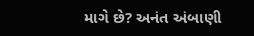માગે છે? અનંત અંબાણી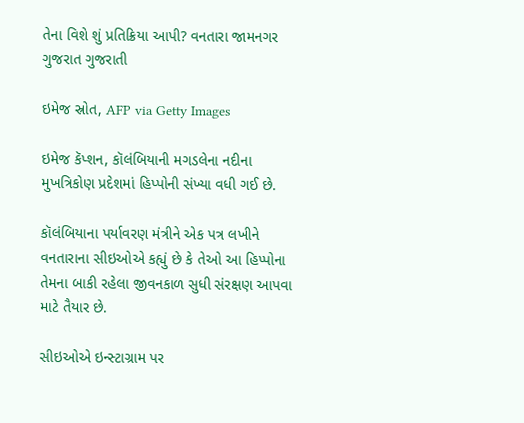તેના વિશે શું પ્રતિક્રિયા આપી? વનતારા જામનગર ગુજરાત ગુજરાતી

ઇમેજ સ્રોત, AFP via Getty Images

ઇમેજ કૅપ્શન, કૉલંબિયાની મગડલેના નદીના મુખત્રિકોણ પ્રદેશમાં હિપ્પોની સંખ્યા વધી ગઈ છે.

કૉલંબિયાના પર્યાવરણ મંત્રીને એક પત્ર લખીને વનતારાના સીઇઓએ કહ્યું છે કે તેઓ આ હિપ્પોના તેમના બાકી રહેલા જીવનકાળ સુધી સંરક્ષણ આપવા માટે તૈયાર છે.

સીઇઓએ ઇન્સ્ટાગ્રામ પર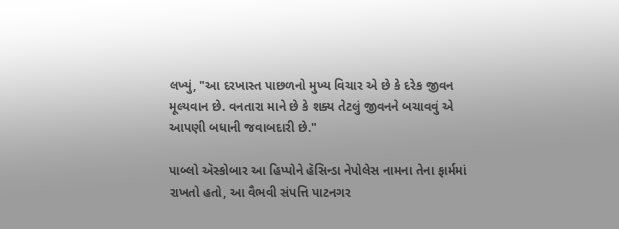લખ્યું, "આ દરખાસ્ત પાછળનો મુખ્ય વિચાર એ છે કે દરેક જીવન મૂલ્યવાન છે. વનતારા માને છે કે શક્ય તેટલું જીવનને બચાવવું એ આપણી બધાની જવાબદારી છે."

પાબ્લો ઍસ્કોબાર આ હિપ્પોને હૅસિન્ડા નેપોલેસ નામના તેના ફાર્મમાં રાખતો હતો, આ વૈભવી સંપત્તિ પાટનગર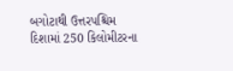બગોટાથી ઉત્તરપશ્ચિમ દિશામાં 250 કિલોમીટરના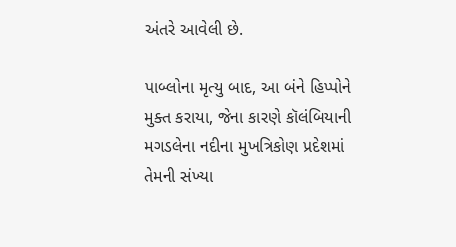અંતરે આવેલી છે.

પાબ્લોના મૃત્યુ બાદ, આ બંને હિપ્પોને મુક્ત કરાયા, જેના કારણે કૉલંબિયાની મગડલેના નદીના મુખત્રિકોણ પ્રદેશમાં તેમની સંખ્યા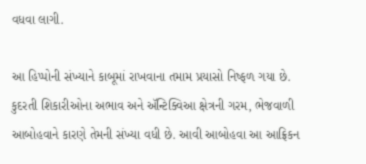વધવા લાગી.

આ હિપ્પોની સંખ્યાને કાબૂમાં રાખવાના તમામ પ્રયાસો નિષ્ફળ ગયા છે. કુદરતી શિકારીઓના અભાવ અને ઍન્ટિક્વિઆ ક્ષેત્રની ગરમ, ભેજવાળી આબોહવાને કારણે તેમની સંખ્યા વધી છે. આવી આબોહવા આ આફ્રિકન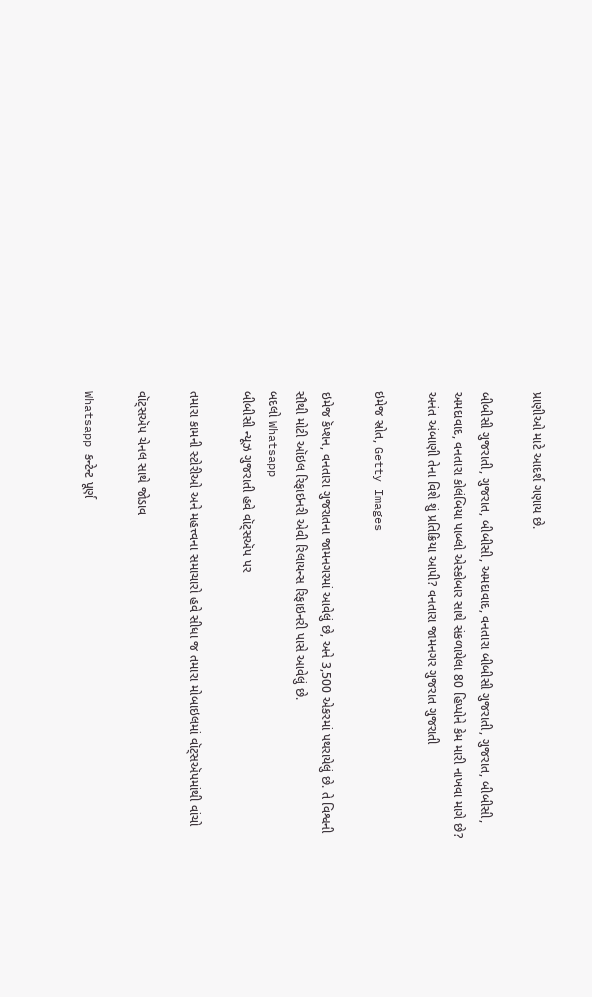પ્રાણીઓ માટે આદર્શ ગણાય છે.

બીબીસી ગુજરાતી, ગુજરાત, બીબીસી, અમદાવાદ, વનતારા બીબીસી ગુજરાતી, ગુજરાત, બીબીસી, અમદાવાદ, વનતારા કોલંબિયા પાબ્લો એસ્કોબાર સાથે સંકળાયેલા 80 હિપ્પોને કેમ મારી નાખવા માગે છે? અનંત અંબાણી તેના વિશે શું પ્રતિક્રિયા આપી? વનતારા જામનગર ગુજરાત ગુજરાતી

ઇમેજ સ્રોત, Getty Images

ઇમેજ કૅપ્શન, વનતારા ગુજરાતના જામનગરમાં આવેલું છે, અને 3,500 એકરમાં પથરાયેલું છે. તે વિશ્વની સૌથી મોટી ઑઇલ રિફાઇનરી એવી રિલાયન્સ રિફાઇનરી પાસે આવેલું છે.
બદલો Whatsapp
બીબીસી ન્યૂઝ ગુજરાતી હવે વૉટ્સઍપ પર

તમારા કામની સ્ટોરીઓ અને મહત્ત્વના સમાચારો હવે સીધા જ તમારા મોબાઇલમાં વૉટ્સઍપમાંથી વાંચો

વૉટ્સઍપ ચેનલ સાથે જોડાવ

Whatsapp કન્ટેન્ટ પૂર્ણ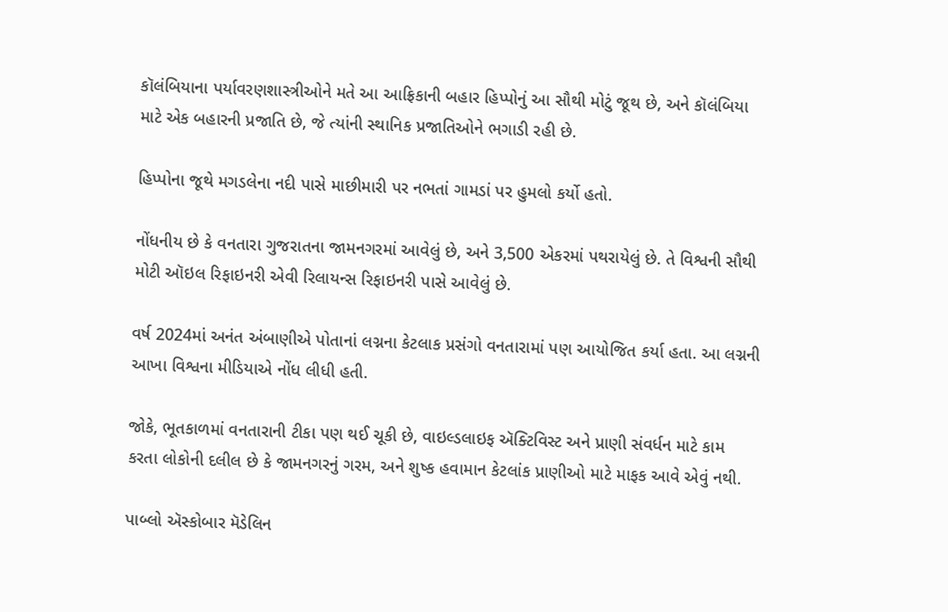કૉલંબિયાના પર્યાવરણશાસ્ત્રીઓને મતે આ આફ્રિકાની બહાર હિપ્પોનું આ સૌથી મોટું જૂથ છે, અને કૉલંબિયા માટે એક બહારની પ્રજાતિ છે, જે ત્યાંની સ્થાનિક પ્રજાતિઓને ભગાડી રહી છે.

હિપ્પોના જૂથે મગડલેના નદી પાસે માછીમારી પર નભતાં ગામડાં પર હુમલો કર્યો હતો.

નોંધનીય છે કે વનતારા ગુજરાતના જામનગરમાં આવેલું છે, અને 3,500 એકરમાં પથરાયેલું છે. તે વિશ્વની સૌથી મોટી ઑઇલ રિફાઇનરી એવી રિલાયન્સ રિફાઇનરી પાસે આવેલું છે.

વર્ષ 2024માં અનંત અંબાણીએ પોતાનાં લગ્નના કેટલાક પ્રસંગો વનતારામાં પણ આયોજિત કર્યા હતા. આ લગ્નની આખા વિશ્વના મીડિયાએ નોંધ લીધી હતી.

જોકે, ભૂતકાળમાં વનતારાની ટીકા પણ થઈ ચૂકી છે, વાઇલ્ડલાઇફ ઍક્ટિવિસ્ટ અને પ્રાણી સંવર્ધન માટે કામ કરતા લોકોની દલીલ છે કે જામનગરનું ગરમ, અને શુષ્ક હવામાન કેટલાંક પ્રાણીઓ માટે માફક આવે એવું નથી.

પાબ્લો ઍસ્કોબાર મૅડેલિન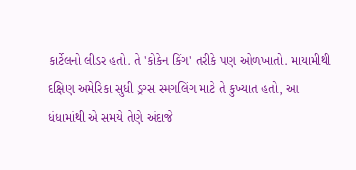કાર્ટેલનો લીડર હતો. તે 'કોકેન કિંગ' તરીકે પણ ઓળખાતો. માયામીથી દક્ષિણ અમેરિકા સુધી ડ્રગ્સ સ્મગલિંગ માટે તે કુખ્યાત હતો, આ ધંધામાંથી એ સમયે તેણે અંદાજે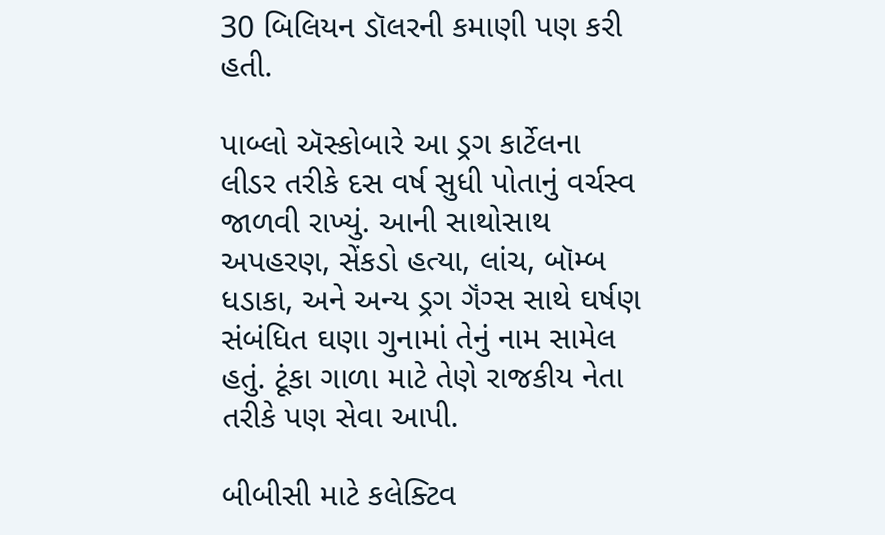30 બિલિયન ડૉલરની કમાણી પણ કરી હતી.

પાબ્લો ઍસ્કોબારે આ ડ્રગ કાર્ટેલના લીડર તરીકે દસ વર્ષ સુધી પોતાનું વર્ચસ્વ જાળવી રાખ્યું. આની સાથોસાથ અપહરણ, સેંકડો હત્યા, લાંચ, બૉમ્બ ધડાકા, અને અન્ય ડ્રગ ગૅંગ્સ સાથે ઘર્ષણ સંબંધિત ઘણા ગુનામાં તેનું નામ સામેલ હતું. ટૂંકા ગાળા માટે તેણે રાજકીય નેતા તરીકે પણ સેવા આપી.

બીબીસી માટે કલેક્ટિવ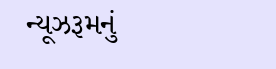ન્યૂઝરૂમનું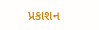પ્રકાશન